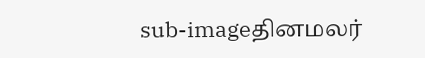sub-imageதினமலர்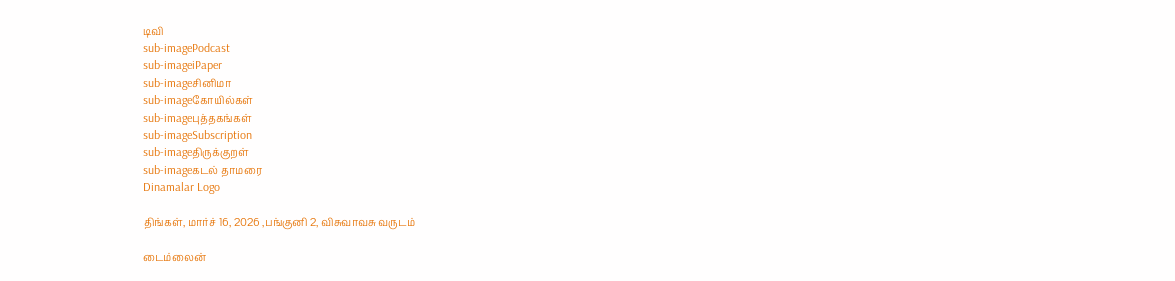டிவி
sub-imagePodcast
sub-imageiPaper
sub-imageசினிமா
sub-imageகோயில்கள்
sub-imageபுத்தகங்கள்
sub-imageSubscription
sub-imageதிருக்குறள்
sub-imageகடல் தாமரை
Dinamalar Logo

திங்கள், மார்ச் 16, 2026 ,பங்குனி 2, விசுவாவசு வருடம்

டைம்லைன்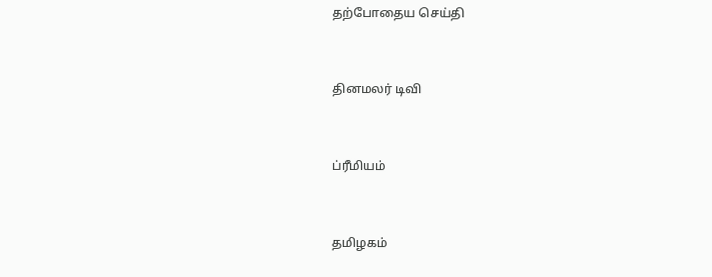தற்போதைய செய்தி


தினமலர் டிவி


ப்ரீமியம்


தமிழகம்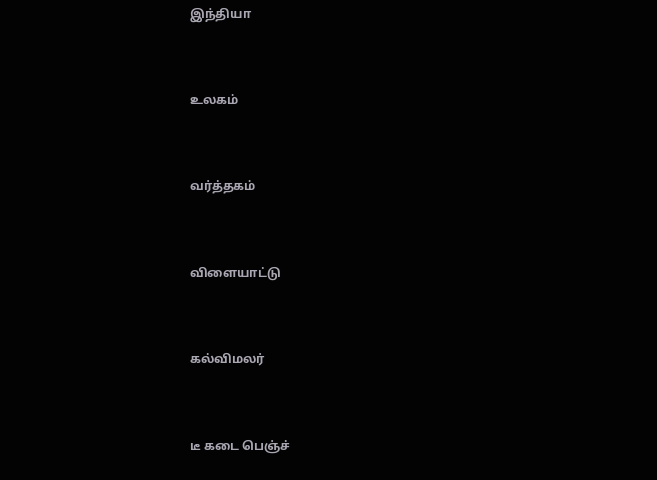இந்தியா


உலகம்


வர்த்தகம்


விளையாட்டு


கல்விமலர்


டீ கடை பெஞ்ச்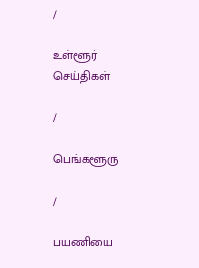/

உள்ளூர் செய்திகள்

/

பெங்களூரு

/

பயணியை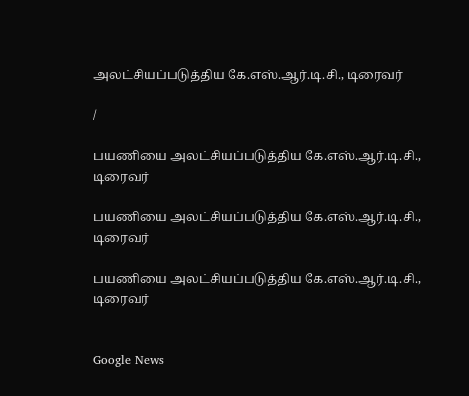அலட்சியப்படுத்திய கே.எஸ்.ஆர்.டி.சி., டிரைவர்

/

பயணியை அலட்சியப்படுத்திய கே.எஸ்.ஆர்.டி.சி., டிரைவர்

பயணியை அலட்சியப்படுத்திய கே.எஸ்.ஆர்.டி.சி., டிரைவர்

பயணியை அலட்சியப்படுத்திய கே.எஸ்.ஆர்.டி.சி., டிரைவர்


Google News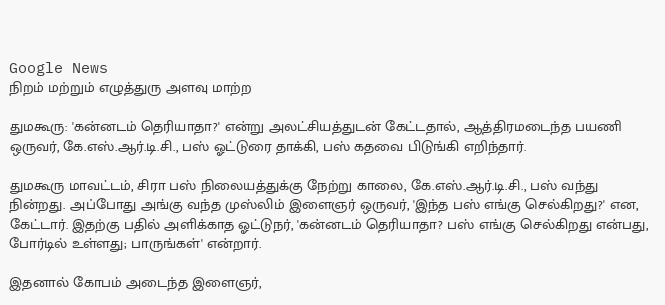Google News
நிறம் மற்றும் எழுத்துரு அளவு மாற்ற

துமகூரு: 'கன்னடம் தெரியாதா?' என்று அலட்சியத்துடன் கேட்டதால், ஆத்திரமடைந்த பயணி ஒருவர், கே.எஸ்.ஆர்.டி.சி., பஸ் ஓட்டுரை தாக்கி, பஸ் கதவை பிடுங்கி எறிந்தார்.

துமகூரு மாவட்டம், சிரா பஸ் நிலையத்துக்கு நேற்று காலை, கே.எஸ்.ஆர்.டி.சி., பஸ் வந்து நின்றது. அப்போது அங்கு வந்த முஸ்லிம் இளைஞர் ஒருவர், 'இந்த பஸ் எங்கு செல்கிறது?' என, கேட்டார். இதற்கு பதில் அளிக்காத ஓட்டுநர், 'கன்னடம் தெரியாதா? பஸ் எங்கு செல்கிறது என்பது, போர்டில் உள்ளது; பாருங்கள்' என்றார்.

இதனால் கோபம் அடைந்த இளைஞர்,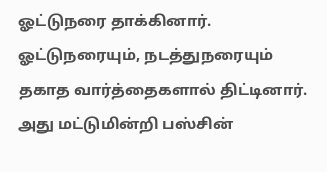ஓட்டுநரை தாக்கினார். ஓட்டுநரையும், நடத்துநரையும் தகாத வார்த்தைகளால் திட்டினார். அது மட்டுமின்றி பஸ்சின்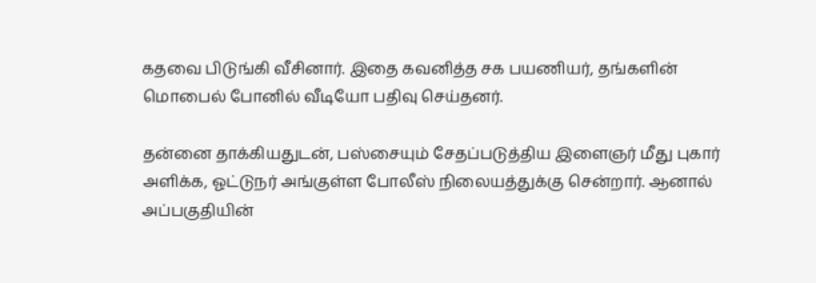கதவை பிடுங்கி வீசினார். இதை கவனித்த சக பயணியர், தங்களின் மொபைல் போனில் வீடியோ பதிவு செய்தனர்.

தன்னை தாக்கியதுடன், பஸ்சையும் சேதப்படுத்திய இளைஞர் மீது புகார் அளிக்க, ஓட்டுநர் அங்குள்ள போலீஸ் நிலையத்துக்கு சென்றார். ஆனால் அப்பகுதியின்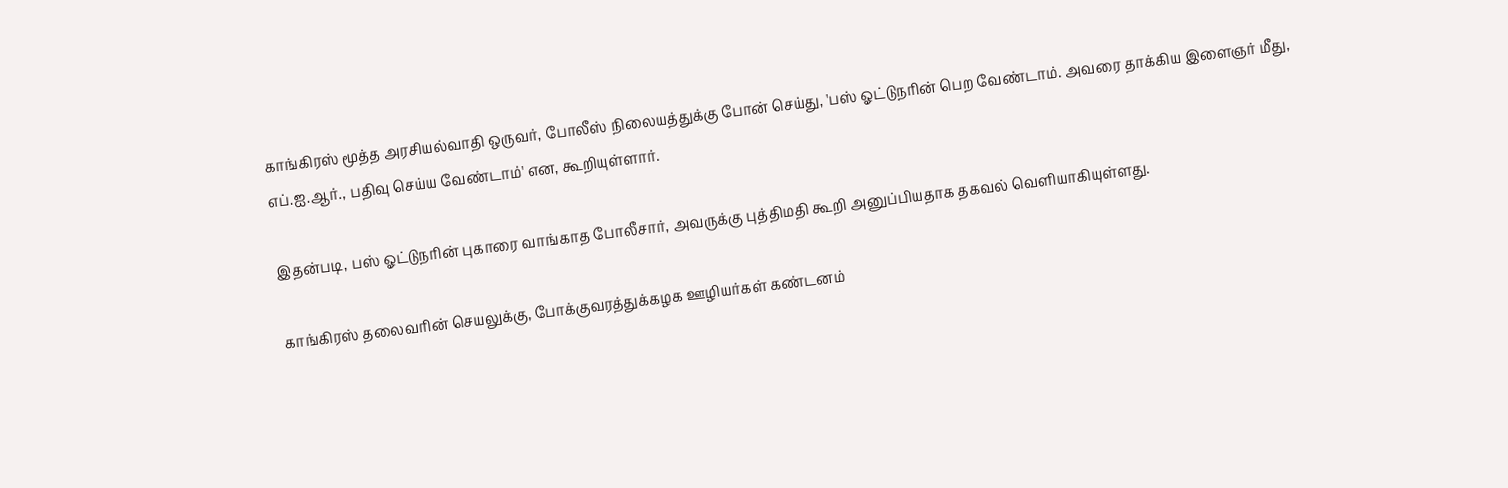காங்கிரஸ் மூத்த அரசியல்வாதி ஒருவர், போலீஸ் நிலையத்துக்கு போன் செய்து, 'பஸ் ஓட்டுநரின் பெற வேண்டாம். அவரை தாக்கிய இளைஞர் மீது, எப்.ஐ.ஆர்., பதிவு செய்ய வேண்டாம்' என, கூறியுள்ளார்.

இதன்படி, பஸ் ஓட்டுநரின் புகாரை வாங்காத போலீசார், அவருக்கு புத்திமதி கூறி அனுப்பியதாக தகவல் வெளியாகியுள்ளது.

காங்கிரஸ் தலைவரின் செயலுக்கு, போக்குவரத்துக்கழக ஊழியர்கள் கண்டனம்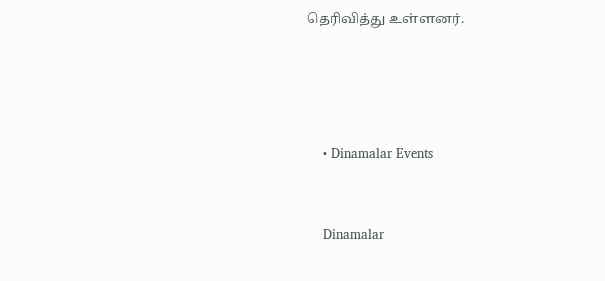தெரிவித்து உள்ளனர்.




    • Dinamalar Events


    Dinamalar